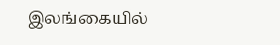இலங்கையில்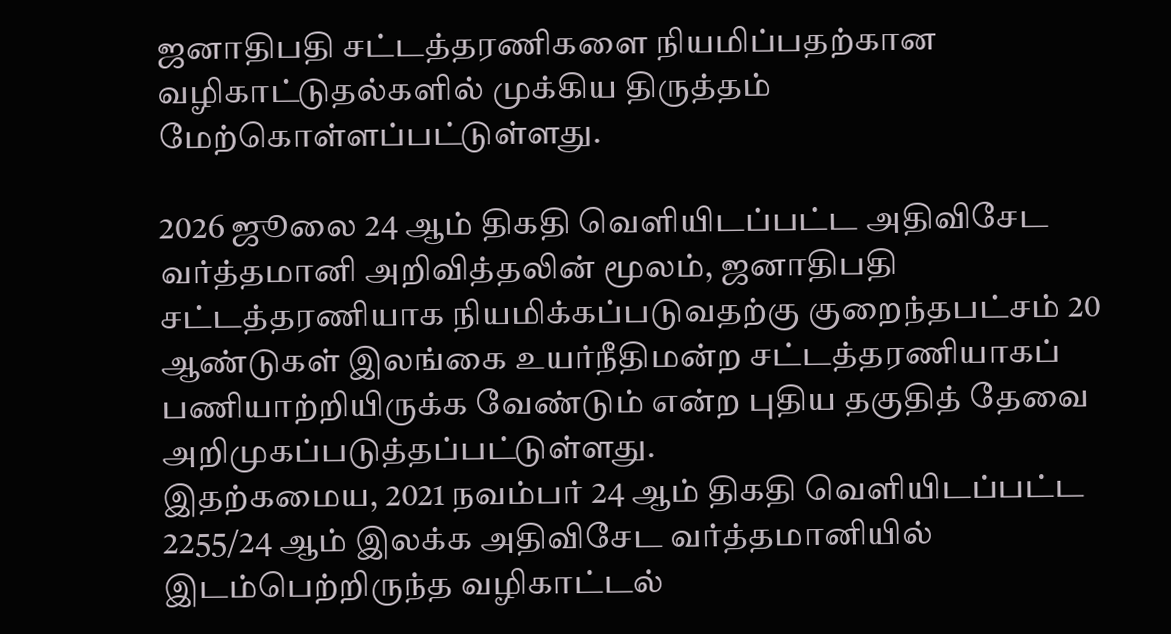ஜனாதிபதி சட்டத்தரணிகளை நியமிப்பதற்கான வழிகாட்டுதல்களில் முக்கிய திருத்தம் மேற்கொள்ளப்பட்டுள்ளது.

2026 ஜூலை 24 ஆம் திகதி வெளியிடப்பட்ட அதிவிசேட வர்த்தமானி அறிவித்தலின் மூலம், ஜனாதிபதி சட்டத்தரணியாக நியமிக்கப்படுவதற்கு குறைந்தபட்சம் 20 ஆண்டுகள் இலங்கை உயர்நீதிமன்ற சட்டத்தரணியாகப் பணியாற்றியிருக்க வேண்டும் என்ற புதிய தகுதித் தேவை அறிமுகப்படுத்தப்பட்டுள்ளது.
இதற்கமைய, 2021 நவம்பர் 24 ஆம் திகதி வெளியிடப்பட்ட 2255/24 ஆம் இலக்க அதிவிசேட வர்த்தமானியில் இடம்பெற்றிருந்த வழிகாட்டல்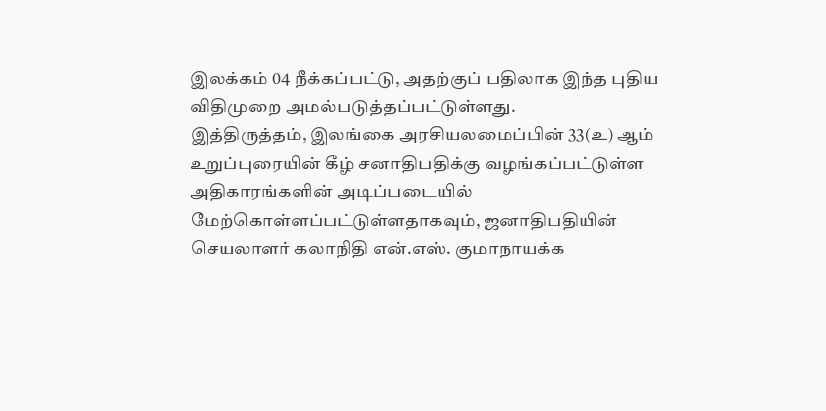இலக்கம் 04 நீக்கப்பட்டு, அதற்குப் பதிலாக இந்த புதிய விதிமுறை அமல்படுத்தப்பட்டுள்ளது.
இத்திருத்தம், இலங்கை அரசியலமைப்பின் 33(உ) ஆம் உறுப்புரையின் கீழ் சனாதிபதிக்கு வழங்கப்பட்டுள்ள அதிகாரங்களின் அடிப்படையில் மேற்கொள்ளப்பட்டுள்ளதாகவும், ஜனாதிபதியின் செயலாளர் கலாநிதி என்.எஸ். குமாநாயக்க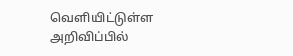வெளியிட்டுள்ள அறிவிப்பில்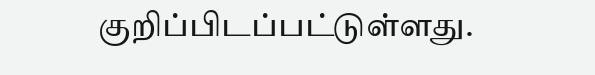குறிப்பிடப்பட்டுள்ளது.